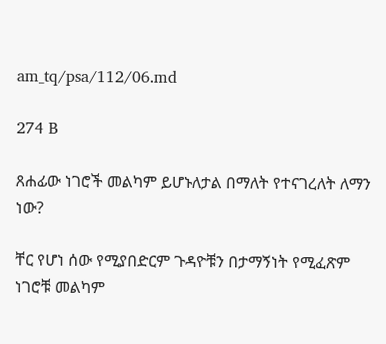am_tq/psa/112/06.md

274 B

ጸሐፊው ነገሮች መልካም ይሆኑለታል በማለት የተናገረለት ለማን ነው?

ቸር የሆነ ሰው የሚያበድርም ጉዳዮቹን በታማኝነት የሚፈጽም ነገሮቹ መልካም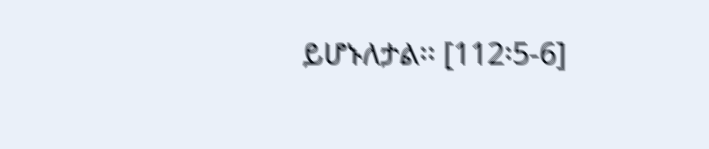ይሆኑለታል፡፡ [112፡5-6]